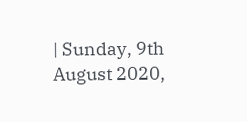| Sunday, 9th August 2020,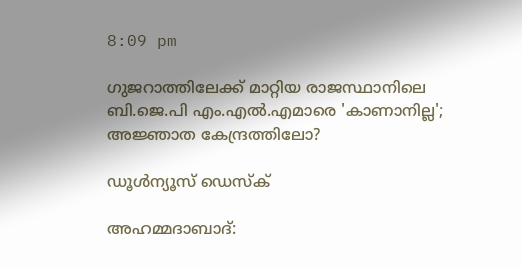8:09 pm

ഗുജറാത്തിലേക്ക് മാറ്റിയ രാജസ്ഥാനിലെ ബി.ജെ.പി എം.എല്‍.എമാരെ 'കാണാനില്ല'; അജ്ഞാത കേന്ദ്രത്തിലോ?

ഡൂള്‍ന്യൂസ് ഡെസ്‌ക്

അഹമ്മദാബാദ്: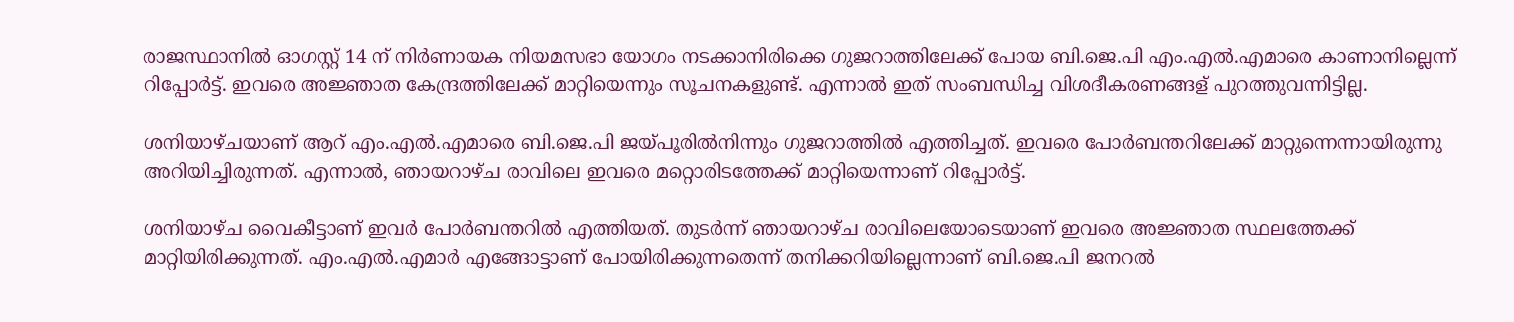രാജസ്ഥാനില്‍ ഓഗസ്റ്റ് 14 ന് നിര്‍ണായക നിയമസഭാ യോഗം നടക്കാനിരിക്കെ ഗുജറാത്തിലേക്ക് പോയ ബി.ജെ.പി എം.എല്‍.എമാരെ കാണാനില്ലെന്ന് റിപ്പോര്‍ട്ട്. ഇവരെ അജ്ഞാത കേന്ദ്രത്തിലേക്ക് മാറ്റിയെന്നും സൂചനകളുണ്ട്. എന്നാല്‍ ഇത് സംബന്ധിച്ച വിശദീകരണങ്ങള് പുറത്തുവന്നിട്ടില്ല.

ശനിയാഴ്ചയാണ് ആറ് എം.എല്‍.എമാരെ ബി.ജെ.പി ജയ്പൂരില്‍നിന്നും ഗുജറാത്തില്‍ എത്തിച്ചത്. ഇവരെ പോര്‍ബന്തറിലേക്ക് മാറ്റുന്നെന്നായിരുന്നു അറിയിച്ചിരുന്നത്. എന്നാല്‍, ഞായറാഴ്ച രാവിലെ ഇവരെ മറ്റൊരിടത്തേക്ക് മാറ്റിയെന്നാണ് റിപ്പോര്‍ട്ട്.

ശനിയാഴ്ച വൈകീട്ടാണ് ഇവര്‍ പോര്‍ബന്തറില്‍ എത്തിയത്. തുടര്‍ന്ന് ഞായറാഴ്ച രാവിലെയോടെയാണ് ഇവരെ അജ്ഞാത സ്ഥലത്തേക്ക് മാറ്റിയിരിക്കുന്നത്. എം.എല്‍.എമാര്‍ എങ്ങോട്ടാണ് പോയിരിക്കുന്നതെന്ന് തനിക്കറിയില്ലെന്നാണ് ബി.ജെ.പി ജനറല്‍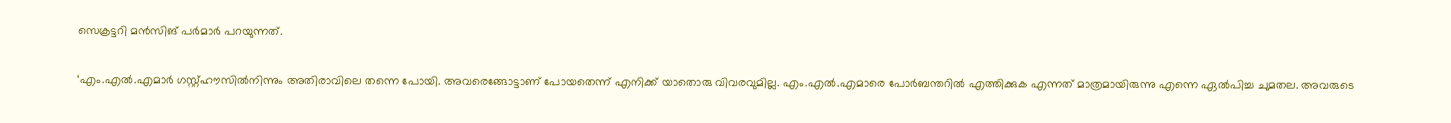സെക്രട്ടറി മന്‍സിങ് പര്‍മാര്‍ പറയുന്നത്.

‘എം.എല്‍.എമാര്‍ ഗസ്റ്റ്ഹൗസില്‍നിന്നും അതിരാവിലെ തന്നെ പോയി. അവരെങ്ങോട്ടാണ് പോയതെന്ന് എനിക്ക് യാതൊരു വിവരവുമില്ല. എം.എല്‍.എമാരെ പോര്‍ബന്തറില്‍ എത്തിക്കുക എന്നത് മാത്രമായിരുന്നു എന്നെ ഏല്‍പിച്ച ചുമതല. അവരുടെ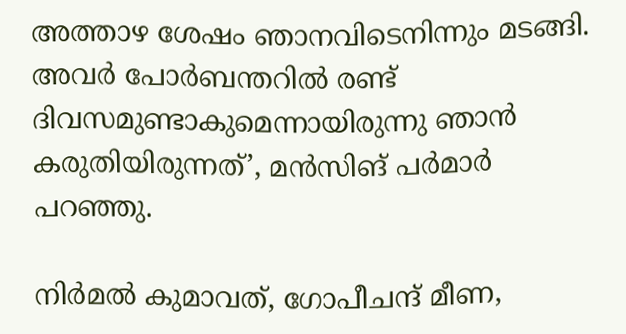അത്താഴ ശേഷം ഞാനവിടെനിന്നും മടങ്ങി. അവര്‍ പോര്‍ബന്തറില്‍ രണ്ട് ദിവസമുണ്ടാകുമെന്നായിരുന്നു ഞാന്‍ കരുതിയിരുന്നത്’, മന്‍സിങ് പര്‍മാര്‍ പറഞ്ഞു.

നിര്‍മല്‍ കുമാവത്, ഗോപീചന്ദ് മീണ,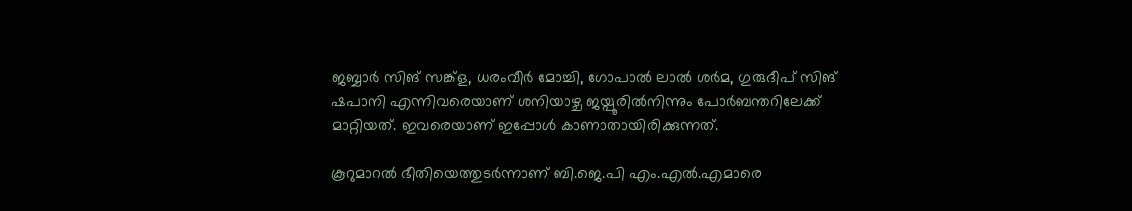ജബ്ബാര്‍ സിങ് സങ്ക്ള, ധരംവീര്‍ മോച്ചി, ഗോപാല്‍ ലാല്‍ ശര്‍മ, ഗുരുദീപ് സിങ് ഷപാനി എന്നിവരെയാണ് ശനിയാഴ്ച ജയ്പൂരില്‍നിന്നും പോര്‍ബന്തറിലേക്ക് മാറ്റിയത്. ഇവരെയാണ് ഇപ്പോള്‍ കാണാതായിരിക്കുന്നത്.

കൂറുമാറല്‍ ഭീതിയെത്തുടര്‍ന്നാണ് ബി.ജെ.പി എം.എല്‍.എമാരെ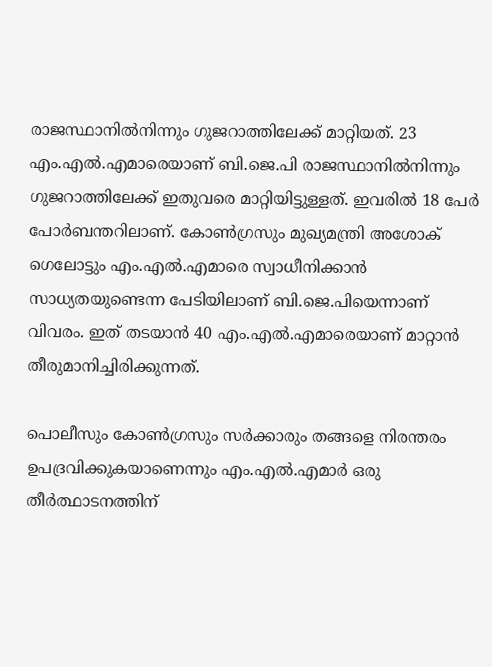രാജസ്ഥാനില്‍നിന്നും ഗുജറാത്തിലേക്ക് മാറ്റിയത്. 23 എം.എല്‍.എമാരെയാണ് ബി.ജെ.പി രാജസ്ഥാനില്‍നിന്നും ഗുജറാത്തിലേക്ക് ഇതുവരെ മാറ്റിയിട്ടുള്ളത്. ഇവരില്‍ 18 പേര്‍ പോര്‍ബന്തറിലാണ്. കോണ്‍ഗ്രസും മുഖ്യമന്ത്രി അശോക് ഗെലോട്ടും എം.എല്‍.എമാരെ സ്വാധീനിക്കാന്‍ സാധ്യതയുണ്ടെന്ന പേടിയിലാണ് ബി.ജെ.പിയെന്നാണ് വിവരം. ഇത് തടയാന്‍ 40 എം.എല്‍.എമാരെയാണ് മാറ്റാന്‍ തീരുമാനിച്ചിരിക്കുന്നത്.

പൊലീസും കോണ്‍ഗ്രസും സര്‍ക്കാരും തങ്ങളെ നിരന്തരം ഉപദ്രവിക്കുകയാണെന്നും എം.എല്‍.എമാര്‍ ഒരു തീര്‍ത്ഥാടനത്തിന്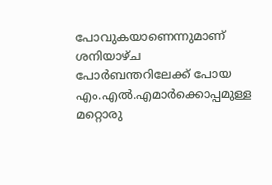പോവുകയാണെന്നുമാണ് ശനിയാഴ്ച പോര്‍ബന്തറിലേക്ക് പോയ എം.എല്‍.എമാര്‍ക്കൊപ്പമുള്ള മറ്റൊരു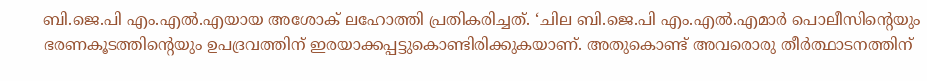ബി.ജെ.പി എം.എല്‍.എയായ അശോക് ലഹോത്തി പ്രതികരിച്ചത്. ‘ചില ബി.ജെ.പി എം.എല്‍.എമാര്‍ പൊലീസിന്റെയും ഭരണകൂടത്തിന്റെയും ഉപദ്രവത്തിന് ഇരയാക്കപ്പട്ടുകൊണ്ടിരിക്കുകയാണ്. അതുകൊണ്ട് അവരൊരു തീര്‍ത്ഥാടനത്തിന്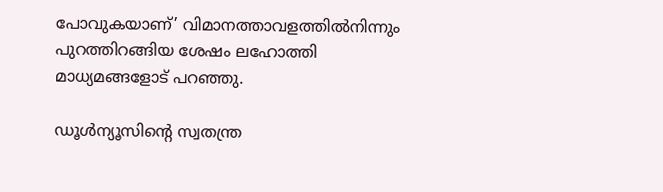പോവുകയാണ്’ വിമാനത്താവളത്തില്‍നിന്നും പുറത്തിറങ്ങിയ ശേഷം ലഹോത്തി മാധ്യമങ്ങളോട് പറഞ്ഞു.

ഡൂള്‍ന്യൂസിന്റെ സ്വതന്ത്ര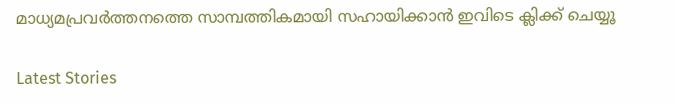മാധ്യമപ്രവര്‍ത്തനത്തെ സാമ്പത്തികമായി സഹായിക്കാന്‍ ഇവിടെ ക്ലിക്ക് ചെയ്യൂ

Latest Stories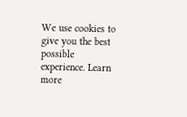We use cookies to give you the best possible experience. Learn more